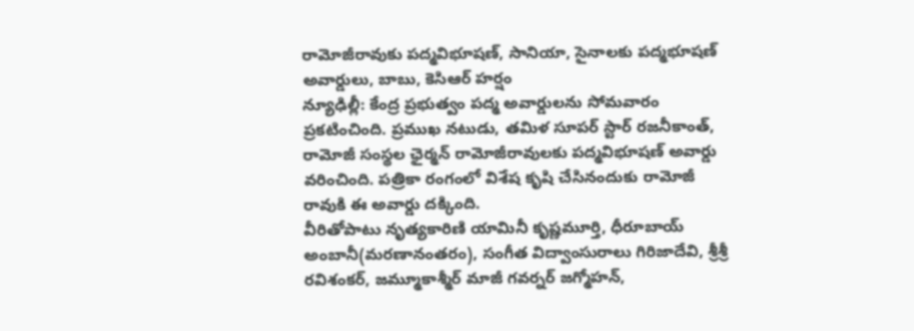రామోజీరావుకు పద్మవిభూషణ్, సానియా, సైనాలకు పద్మభూషణ్ అవార్డులు, బాబు, కెసిఆర్ హర్షం
న్యూఢిల్లీ: కేంద్ర ప్రభుత్వం పద్మ అవార్డులను సోమవారం ప్రకటించింది. ప్రముఖ నటుడు, తమిళ సూపర్ స్టార్ రజనీకాంత్, రామోజీ సంస్థల ఛైర్మన్ రామోజీరావులకు పద్మవిభూషణ్ అవార్డు వరించింది. పత్రికా రంగంలో విశేష కృషి చేసినందుకు రామోజీ రావుకి ఈ అవార్డు దక్కింది.
వీరితోపాటు నృత్యకారిణి యామినీ కృష్ణమూర్తి, ధీరూబాయ్ అంబానీ(మరణానంతరం), సంగీత విద్వాంసురాలు గిరిజాదేవి, శ్రీశ్రీ రవిశంకర్, జమ్మూకాశ్మీర్ మాజీ గవర్నర్ జగ్మోహన్,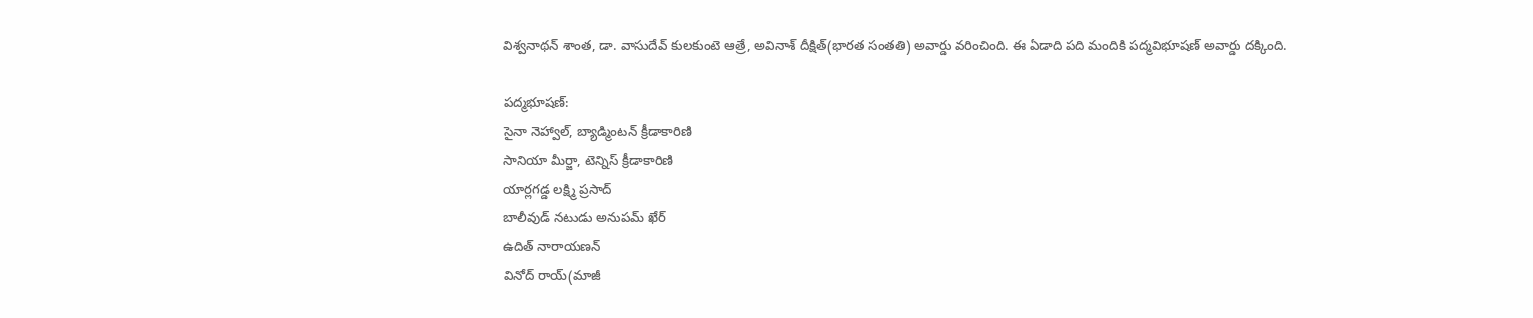విశ్వనాథన్ శాంత, డా. వాసుదేవ్ కులకుంటె ఆత్రే, అవినాశ్ దీక్షిత్(భారత సంతతి) అవార్డు వరించింది. ఈ ఏడాది పది మందికి పద్మవిభూషణ్ అవార్డు దక్కింది.

పద్మభూషణ్:
సైనా నెహ్వాల్, బ్యాడ్మింటన్ క్రీడాకారిణి
సానియా మీర్జా, టెన్నిస్ క్రీడాకారిణి
యార్లగడ్డ లక్ష్మి ప్రసాద్
బాలీవుడ్ నటుడు అనుపమ్ ఖేర్
ఉదిత్ నారాయణన్
వినోద్ రాయ్(మాజీ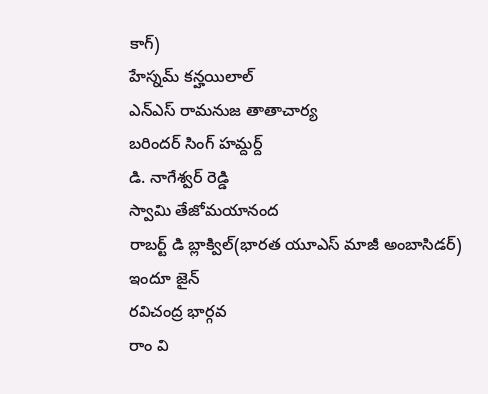కాగ్)
హేస్నమ్ కన్హయిలాల్
ఎన్ఎస్ రామనుజ తాతాచార్య
బరిందర్ సింగ్ హమ్దర్ద్
డి. నాగేశ్వర్ రెడ్డి
స్వామి తేజోమయానంద
రాబర్ట్ డి బ్లాక్విల్(భారత యూఎస్ మాజీ అంబాసిడర్)
ఇందూ జైన్
రవిచంద్ర భార్గవ
రాం వి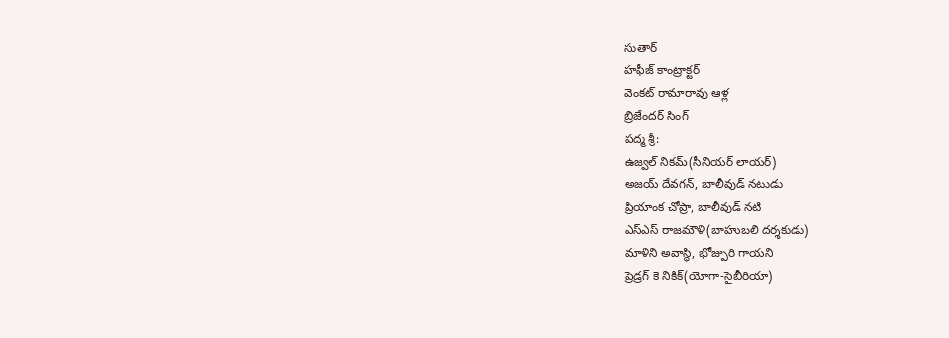సుతార్
హఫీజ్ కాంట్రాక్టర్
వెంకట్ రామారావు ఆళ్ల
బ్రిజేందర్ సింగ్
పద్మ శ్రీ:
ఉజ్వల్ నికమ్(సీనియర్ లాయర్)
అజయ్ దేవగన్, బాలీవుడ్ నటుడు
ప్రియాంక చోప్రా, బాలీవుడ్ నటి
ఎస్ఎస్ రాజమౌళి(బాహుబలి దర్శకుడు)
మాళిని అవాస్థి, భోజ్పురి గాయని
ప్రెడ్రగ్ కె నికిక్(యోగా-సైబీరియా)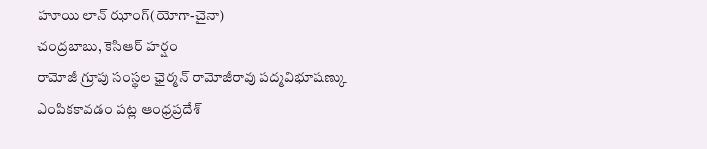హూయి లాన్ ఝాంగ్(యోగా-చైనా)
చంద్రబాబు, కెసిఆర్ హర్షం
రామోజీ గ్రూపు సంస్థల ఛైర్మన్ రామోజీరావు పద్మవిభూషణ్కు ఎంపికకావడం పట్ల ఆంధ్రప్రదేశ్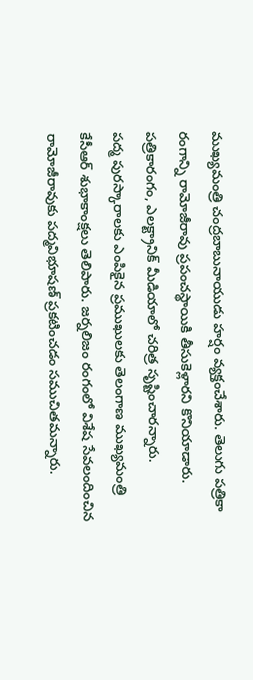ముఖ్యమంత్రి చంద్రబాబునాయుడు హర్షం వ్యక్తంచేశారు. తెలుగు పత్రికా రంగాన్ని రామోజీరావు ప్రపంచస్థాయికి తీసుకెళ్లారని కొనియాడారు. పత్రికారంగం, ఎలక్ట్రానిక్ మీడియాలో చరిత్ర సృష్టించారన్నారు.
పద్మ పురస్కారాలకు ఎంపికైన ప్రముఖులకు తెలంగాణ ముఖ్యమంత్రి కేసీఆర్ శుభాకాంక్షలు తెలిపారు. జర్నలిజం రంగంలో విశేష సేవలందించిన రామోజీరావుకు పద్మవిభూషణ్ ప్రకటించడం సముచితమన్నారు.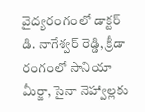వైద్యరంగంలో డాక్టర్ డి. నాగేశ్వర్ రెడ్డి, క్రీడా రంగంలో సానియా మీర్జా, సైనా నెహ్వాల్లకు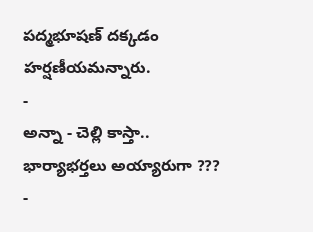పద్మభూషణ్ దక్కడం హర్షణీయమన్నారు.
-
అన్నా - చెల్లి కాస్తా.. భార్యాభర్తలు అయ్యారుగా ??? -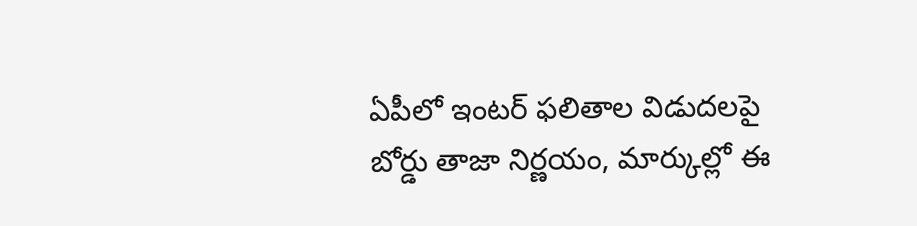ఏపీలో ఇంటర్ ఫలితాల విడుదలపై బోర్డు తాజా నిర్ణయం, మార్కుల్లో ఈ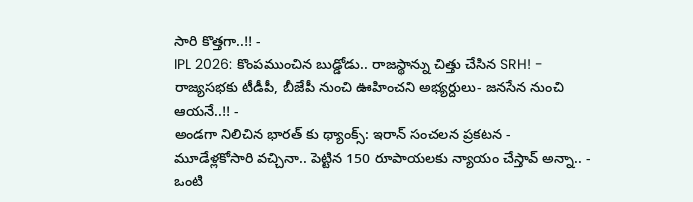సారి కొత్తగా..!! -
IPL 2026: కొంపముంచిన బుడ్డోడు.. రాజస్థాన్ను చిత్తు చేసిన SRH! -
రాజ్యసభకు టీడీపీ, బీజేపీ నుంచి ఊహించని అభ్యర్దులు- జనసేన నుంచి ఆయనే..!! -
అండగా నిలిచిన భారత్ కు థ్యాంక్స్: ఇరాన్ సంచలన ప్రకటన -
మూడేళ్లకోసారి వచ్చినా.. పెట్టిన 150 రూపాయలకు న్యాయం చేస్తావ్ అన్నా.. -
ఒంటి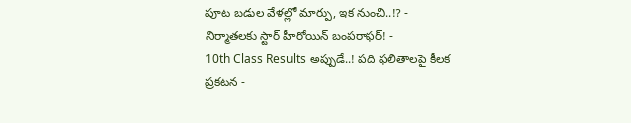పూట బడుల వేళల్లో మార్పు, ఇక నుంచి..!? -
నిర్మాతలకు స్టార్ హీరోయిన్ బంపరాఫర్! -
10th Class Results అప్పుడే..! పది ఫలితాలపై కీలక ప్రకటన -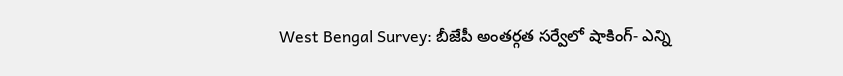West Bengal Survey: బీజేపీ అంతర్గత సర్వేలో షాకింగ్- ఎన్ని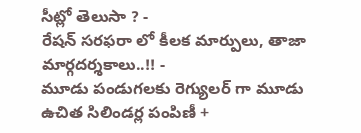సీట్లో తెలుసా ? -
రేషన్ సరఫరా లో కీలక మార్పులు, తాజా మార్గదర్శకాలు..!! -
మూడు పండుగలకు రెగ్యులర్ గా మూడు ఉచిత సిలిండర్ల పంపిణీ +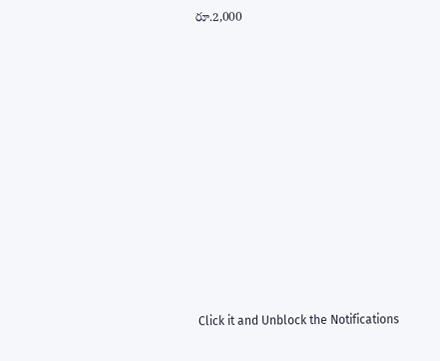రూ.2,000












Click it and Unblock the Notifications